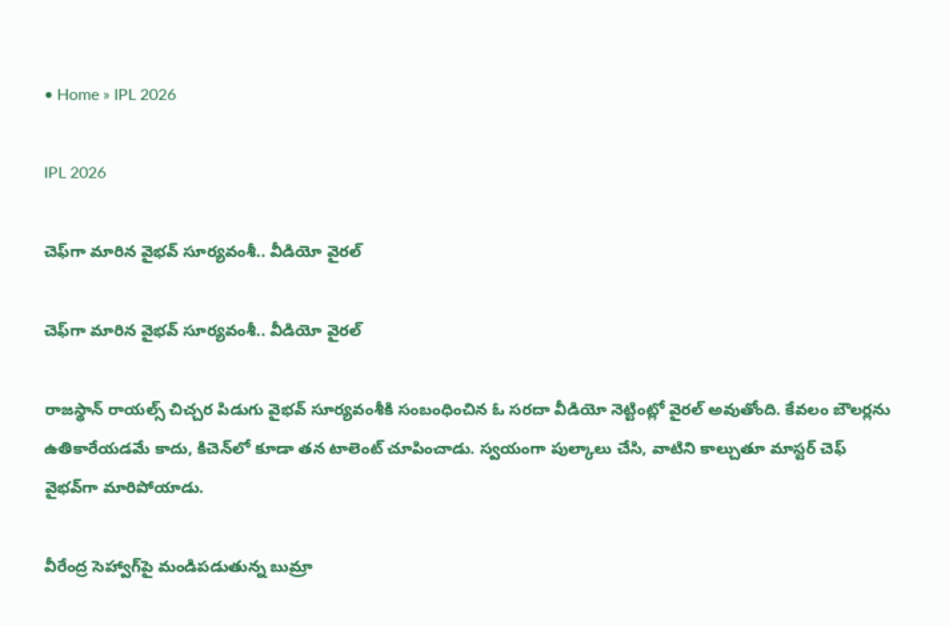• Home » IPL 2026

IPL 2026

చెఫ్‌గా మారిన వైభవ్ సూర్యవంశీ.. వీడియో వైరల్

చెఫ్‌గా మారిన వైభవ్ సూర్యవంశీ.. వీడియో వైరల్

రాజస్థాన్ రాయల్స్ చిచ్చర పిడుగు వైభవ్ సూర్యవంశీకి సంబంధించిన ఓ సరదా వీడియో నెట్టింట్లో వైరల్ అవుతోంది. కేవలం బౌలర్లను ఉతికారేయడమే కాదు, కిచెన్‌లో కూడా తన టాలెంట్ చూపించాడు. స్వయంగా పుల్కాలు చేసి, వాటిని కాల్చుతూ మాస్టర్ చెఫ్ వైభవ్‌గా మారిపోయాడు.

వీరేంద్ర సెహ్వాగ్‌పై మండిపడుతున్న బుమ్రా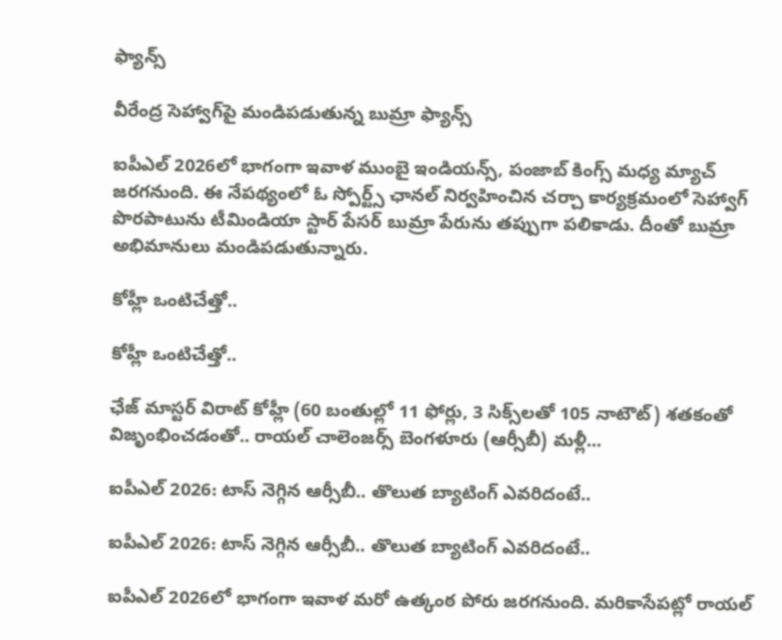ఫ్యాన్స్

వీరేంద్ర సెహ్వాగ్‌పై మండిపడుతున్న బుమ్రా ఫ్యాన్స్

ఐపీఎల్ 2026లో భాగంగా ఇవాళ ముంబై ఇండియన్స్, పంజాబ్ కింగ్స్ మధ్య మ్యాచ్ జరగనుంది. ఈ నేపథ్యంలో ఓ స్పోర్ట్స్ ఛానల్ నిర్వహించిన చర్చా కార్యక్రమంలో సెహ్వాగ్ పొరపాటును టీమిండియా స్టార్ పేసర్ బుమ్రా పేరును తప్పుగా పలికాడు. దీంతో బుమ్రా అభిమానులు మండిపడుతున్నారు.

కోహ్లీ ఒంటిచేత్తో..

కోహ్లీ ఒంటిచేత్తో..

ఛేజ్‌ మాస్టర్‌ విరాట్‌ కోహ్లీ (60 బంతుల్లో 11 ఫోర్లు, 3 సిక్స్‌లతో 105 నాటౌట్‌) శతకంతో విజృంభించడంతో.. రాయల్‌ చాలెంజర్స్‌ బెంగళూరు (ఆర్సీబీ) మళ్లీ...

ఐపీఎల్ 2026: టాస్ నెగ్గిన ఆర్సీబీ.. తొలుత బ్యాటింగ్ ఎవరిదంటే..

ఐపీఎల్ 2026: టాస్ నెగ్గిన ఆర్సీబీ.. తొలుత బ్యాటింగ్ ఎవరిదంటే..

ఐపీఎల్ 2026లో భాగంగా ఇవాళ మరో ఉత్కంఠ పోరు జరగనుంది. మరికాసేపట్లో రాయల్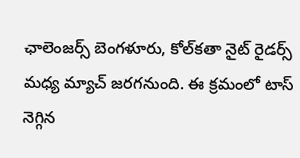ఛాలెంజర్స్ బెంగళూరు, కోల్‌కతా నైట్ రైడర్స్ మధ్య మ్యాచ్ జరగనుంది. ఈ క్రమంలో టాస్ నెగ్గిన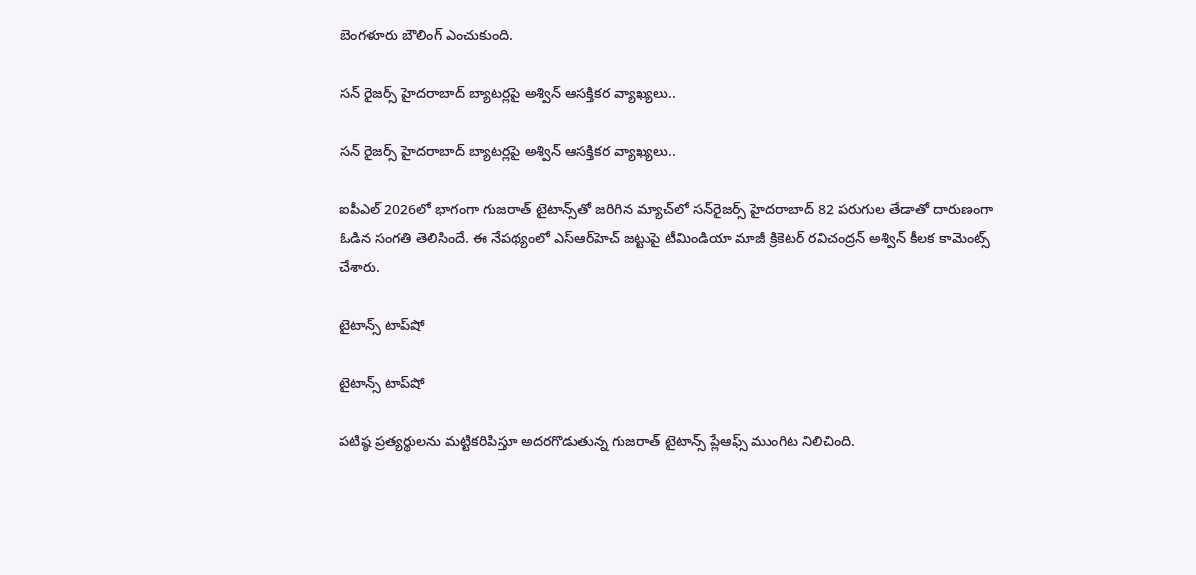బెంగళూరు బౌలింగ్ ఎంచుకుంది.

సన్ రైజర్స్ హైదరాబాద్ బ్యాటర్లపై అశ్విన్ ఆసక్తికర వ్యాఖ్యలు..

సన్ రైజర్స్ హైదరాబాద్ బ్యాటర్లపై అశ్విన్ ఆసక్తికర వ్యాఖ్యలు..

ఐపీఎల్ 2026లో భాగంగా గుజ‌రాత్ టైటాన్స్‌తో జ‌రిగిన మ్యాచ్‌లో స‌న్‌రైజ‌ర్స్ హైద‌రాబాద్ 82 ప‌రుగుల తేడాతో దారుణంగా ఓడిన సంగతి తెలిసిందే. ఈ నేప‌థ్యంలో ఎస్ఆర్‌హెచ్ జట్టుపై టీమిండియా మాజీ క్రికెటర్ రవిచంద్రన్ అశ్విన్ కీలక కామెంట్స్ చేశారు.

టైటాన్స్‌ టాప్‌షో

టైటాన్స్‌ టాప్‌షో

పటిష్ఠ ప్రత్యర్థులను మట్టికరిపిస్తూ అదరగొడుతున్న గుజరాత్‌ టైటాన్స్‌ ప్లేఆఫ్స్‌ ముంగిట నిలిచింది.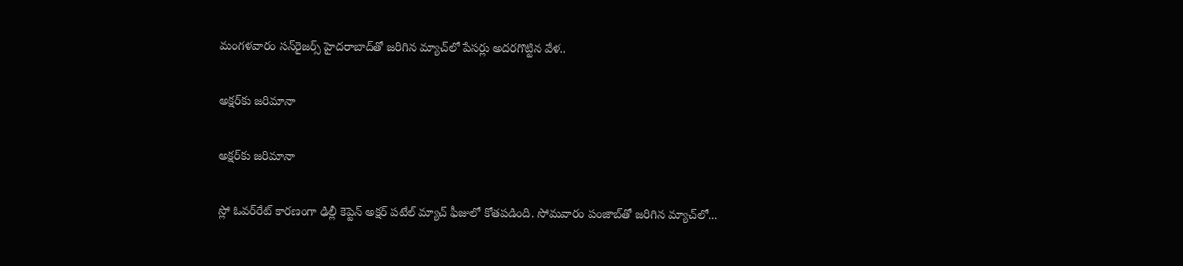మంగళవారం సన్‌రైజర్స్‌ హైదరాబాద్‌తో జరిగిన మ్యాచ్‌లో పేసర్లు అదరగొట్టిన వేళ..

అక్షర్‌కు జరిమానా

అక్షర్‌కు జరిమానా

స్లో ఓవర్‌రేట్‌ కారణంగా ఢిల్లీ కెప్టెన్‌ అక్షర్‌ పటేల్‌ మ్యాచ్‌ ఫీజులో కోతపడింది. సోమవారం పంజాబ్‌తో జరిగిన మ్యాచ్‌లో...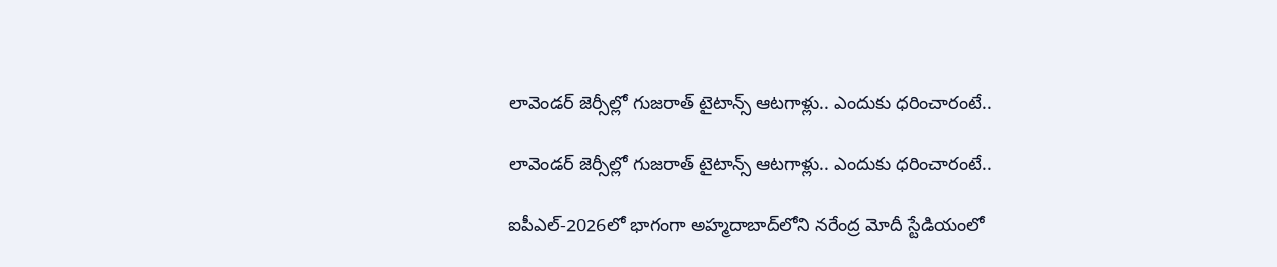లావెండర్ జెర్సీల్లో గుజరాత్ టైటాన్స్ ఆటగాళ్లు.. ఎందుకు ధరించారంటే..

లావెండర్ జెర్సీల్లో గుజరాత్ టైటాన్స్ ఆటగాళ్లు.. ఎందుకు ధరించారంటే..

ఐపీఎల్-2026లో భాగంగా అహ్మదాబాద్‌లోని నరేంద్ర మోదీ స్టేడియంలో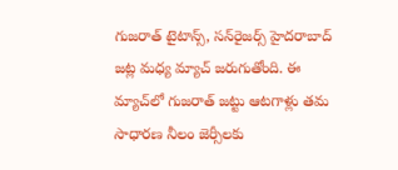గుజరాత్ టైటాన్స్, సన్‌రైజర్స్ హైదరాబాద్ జట్ల మధ్య మ్యాచ్ జరుగుతోంది. ఈ మ్యాచ్‌లో గుజరాత్ జట్టు ఆటగాళ్లు తమ సాధారణ నీలం జెర్సీలకు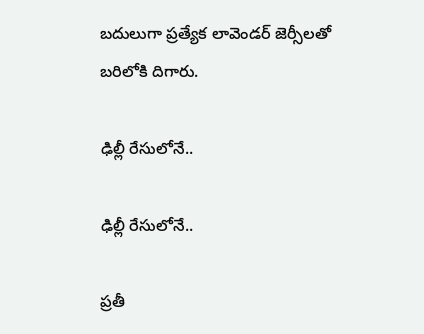బదులుగా ప్రత్యేక లావెండర్ జెర్సీలతో బరిలోకి దిగారు.

ఢిల్లీ రేసులోనే..

ఢిల్లీ రేసులోనే..

ప్రతీ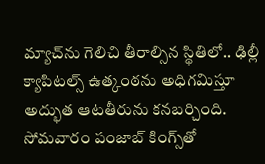మ్యాచ్‌ను గెలిచి తీరాల్సిన స్థితిలో.. ఢిల్లీ క్యాపిటల్స్‌ ఉత్కంఠను అధిగమిస్తూ అద్భుత ఆటతీరును కనబర్చింది. సోమవారం పంజాబ్‌ కింగ్స్‌తో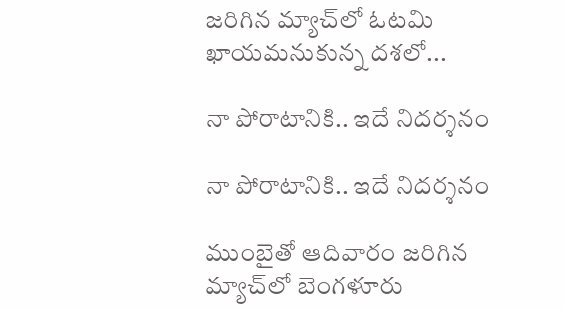జరిగిన మ్యాచ్‌లో ఓటమి ఖాయమనుకున్న దశలో...

నా పోరాటానికి.. ఇదే నిదర్శనం

నా పోరాటానికి.. ఇదే నిదర్శనం

ముంబైతో ఆదివారం జరిగిన మ్యాచ్‌లో బెంగళూరు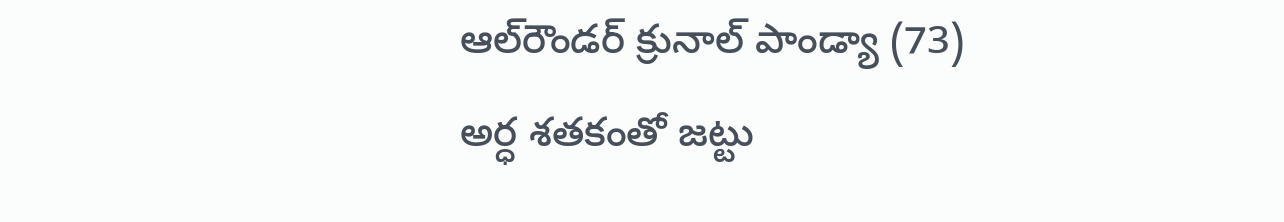ఆల్‌రౌండర్‌ క్రునాల్‌ పాండ్యా (73) అర్ధ శతకంతో జట్టు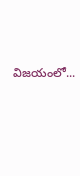విజయంలో...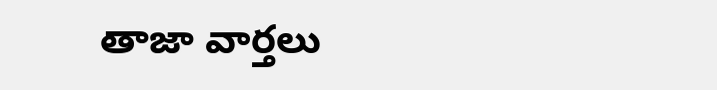తాజా వార్తలు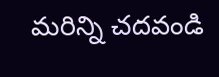మరిన్ని చదవండి